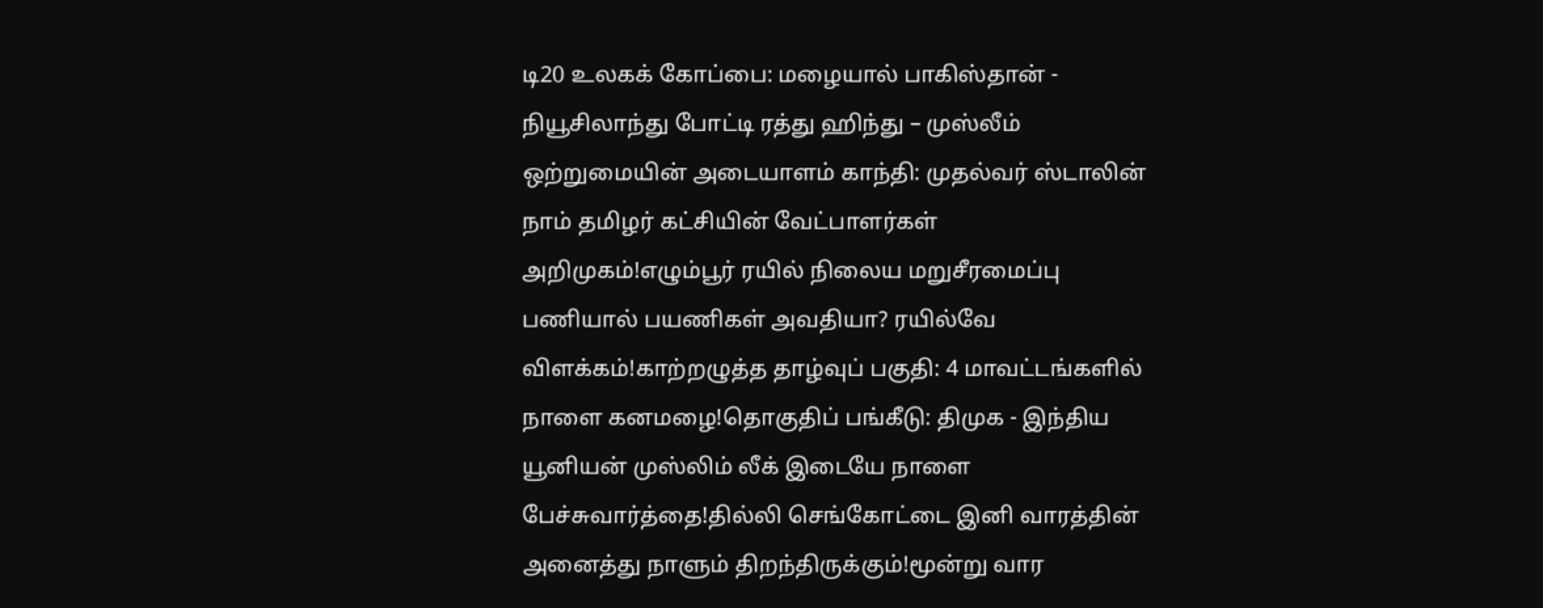டி20 உலகக் கோப்பை: மழையால் பாகிஸ்தான் - நியூசிலாந்து போட்டி ரத்து ஹிந்து – முஸ்லீம் ஒற்றுமையின் அடையாளம் காந்தி: முதல்வர் ஸ்டாலின் நாம் தமிழர் கட்சியின் வேட்பாளர்கள் அறிமுகம்!எழும்பூர் ரயில் நிலைய மறுசீரமைப்பு பணியால் பயணிகள் அவதியா? ரயில்வே விளக்கம்!காற்றழுத்த தாழ்வுப் பகுதி: 4 மாவட்டங்களில் நாளை கனமழை!தொகுதிப் பங்கீடு: திமுக - இந்திய யூனியன் முஸ்லிம் லீக் இடையே நாளை பேச்சுவார்த்தை!தில்லி செங்கோட்டை இனி வாரத்தின் அனைத்து நாளும் திறந்திருக்கும்!மூன்று வார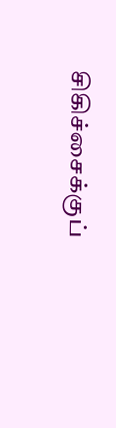சிகிச்சைக்குப்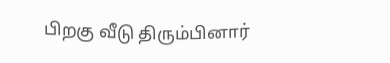பிறகு வீடு திரும்பினார்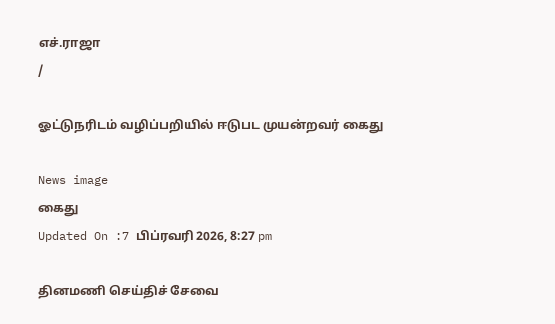எச்.ராஜா
/

ஓட்டுநரிடம் வழிப்பறியில் ஈடுபட முயன்றவர் கைது

News image
கைது
Updated On :7 பிப்ரவரி 2026, 8:27 pm

தினமணி செய்திச் சேவை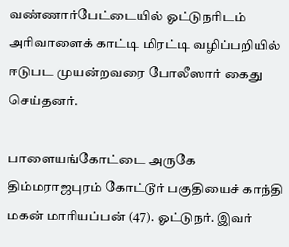வண்ணார்பேட்டையில் ஓட்டுநரிடம் அரிவாளைக் காட்டி மிரட்டி வழிப்பறியில் ஈடுபட முயன்றவரை போலீஸார் கைது செய்தனர்.

பாளையங்கோட்டை அருகே திம்மராஜபுரம் கோட்டூர் பகுதியைச் காந்தி மகன் மாரியப்பன் (47). ஓட்டுநர். இவர்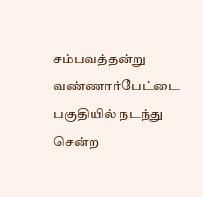சம்பவத்தன்று வண்ணார்பேட்டை பகுதியில் நடந்து சென்ற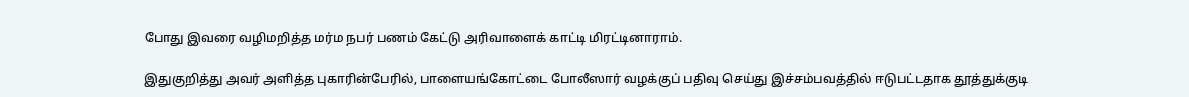போது இவரை வழிமறித்த மர்ம நபர் பணம் கேட்டு அரிவாளைக் காட்டி மிரட்டினாராம்.

இதுகுறித்து அவர் அளித்த புகாரின்பேரில், பாளையங்கோட்டை போலீஸார் வழக்குப் பதிவு செய்து இச்சம்பவத்தில் ஈடுபட்டதாக தூத்துக்குடி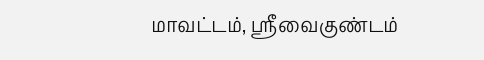மாவட்டம், ஸ்ரீவைகுண்டம்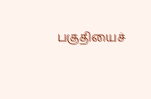பகுதியைச்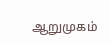ஆறுமுகம்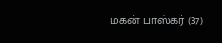மகன் பாஸ்கர் (37)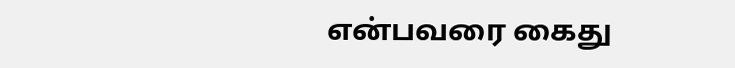என்பவரை கைது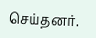செய்தனர்.